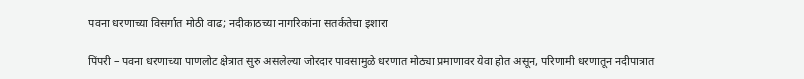पवना धरणाच्या विसर्गात मोठी वाढ; नदीकाठच्या नागरिकांना सतर्कतेचा इशारा

पिंपरी – पवना धरणाच्या पाणलोट क्षेत्रात सुरु असलेल्या जोरदार पावसामुळे धरणात मोठ्या प्रमाणावर येवा होत असून, परिणामी धरणातून नदीपात्रात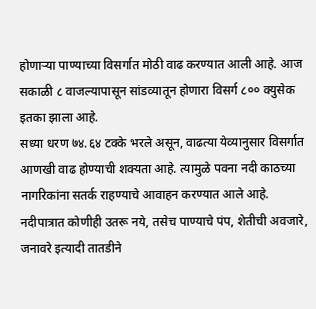होणाऱ्या पाण्याच्या विसर्गात मोठी वाढ करण्यात आली आहे. आज सकाळी ८ वाजल्यापासून सांडव्यातून होणारा विसर्ग ८०० क्युसेक इतका झाला आहे.
सध्या धरण ७४.६४ टक्के भरले असून, वाढत्या येव्यानुसार विसर्गात आणखी वाढ होण्याची शक्यता आहे. त्यामुळे पवना नदी काठच्या नागरिकांना सतर्क राहण्याचे आवाहन करण्यात आले आहे.
नदीपात्रात कोणीही उतरू नये, तसेच पाण्याचे पंप, शेतीची अवजारे, जनावरे इत्यादी तातडीने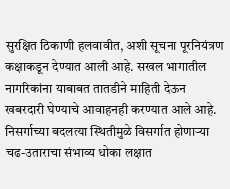सुरक्षित ठिकाणी हलवावीत, अशी सूचना पूरनियंत्रण कक्षाकडून देण्यात आली आहे. सखल भागातील नागरिकांना याबाबत तातडीने माहिती देऊन खबरदारी घेण्याचे आवाहनही करण्यात आले आहे.
निसर्गाच्या बदलत्या स्थितीमुळे विसर्गात होणाऱ्या चढ-उताराचा संभाव्य धोका लक्षात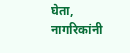घेता, नागरिकांनी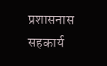प्रशासनास सहकार्य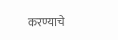करण्याचे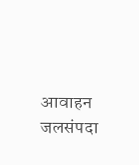आवाहन जलसंपदा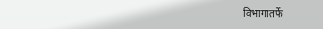विभागातर्फे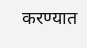करण्यात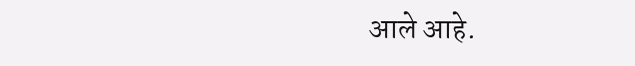आले आहे.